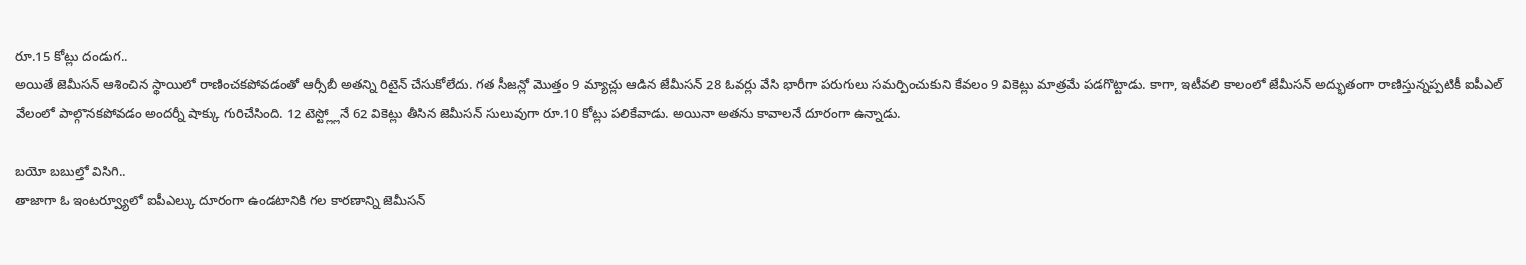రూ.15 కోట్లు దండుగ..
అయితే జెమీసన్ ఆశించిన స్థాయిలో రాణించకపోవడంతో ఆర్సీబీ అతన్ని రిటైన్ చేసుకోలేదు. గత సీజన్లో మొత్తం 9 మ్యాచ్లు ఆడిన జేమీసన్ 28 ఓవర్లు వేసి భారీగా పరుగులు సమర్పించుకుని కేవలం 9 వికెట్లు మాత్రమే పడగొట్టాడు. కాగా, ఇటీవలి కాలంలో జేమీసన్ అద్భుతంగా రాణిస్తున్నప్పటికీ ఐపీఎల్ వేలంలో పాల్గొనకపోవడం అందర్నీ షాక్కు గురిచేసింది. 12 టెస్ట్ల్లోనే 62 వికెట్లు తీసిన జెమీసన్ సులువుగా రూ.10 కోట్లు పలికేవాడు. అయినా అతను కావాలనే దూరంగా ఉన్నాడు.

బయో బబుల్తో విసిగి..
తాజాగా ఓ ఇంటర్వ్యూలో ఐపీఎల్కు దూరంగా ఉండటానికి గల కారణాన్ని జెమీసన్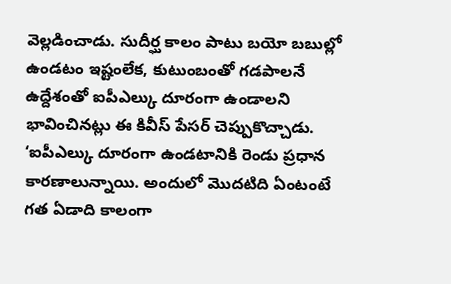వెల్లడించాడు. సుదీర్ఘ కాలం పాటు బయో బబుల్లో ఉండటం ఇష్టంలేక, కుటుంబంతో గడపాలనే ఉద్దేశంతో ఐపీఎల్కు దూరంగా ఉండాలని భావించినట్లు ఈ కివీస్ పేసర్ చెప్పుకొచ్చాడు. ‘ఐపీఎల్కు దూరంగా ఉండటానికి రెండు ప్రధాన కారణాలున్నాయి. అందులో మొదటిది ఏంటంటే గత ఏడాది కాలంగా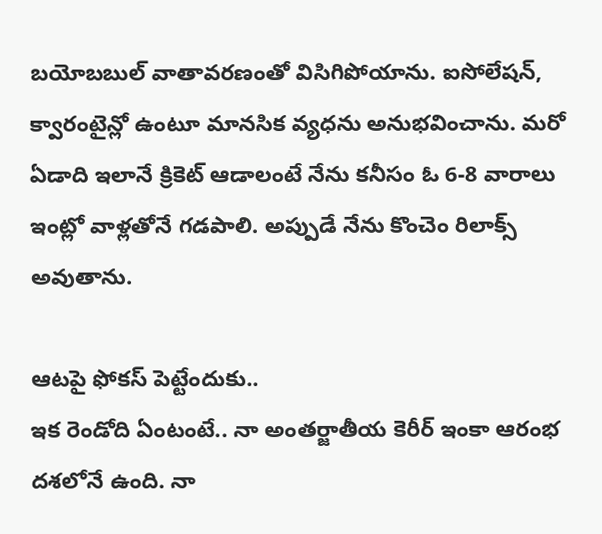బయోబబుల్ వాతావరణంతో విసిగిపోయాను. ఐసోలేషన్, క్వారంటైన్లో ఉంటూ మానసిక వ్యధను అనుభవించాను. మరో ఏడాది ఇలానే క్రికెట్ ఆడాలంటే నేను కనీసం ఓ 6-8 వారాలు ఇంట్లో వాళ్లతోనే గడపాలి. అప్పుడే నేను కొంచెం రిలాక్స్ అవుతాను.

ఆటపై ఫోకస్ పెట్టేందుకు..
ఇక రెండోది ఏంటంటే.. నా అంతర్జాతీయ కెరీర్ ఇంకా ఆరంభ దశలోనే ఉంది. నా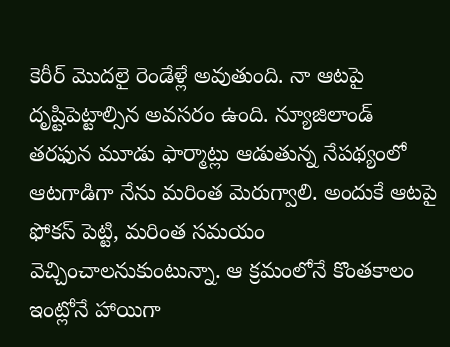కెరీర్ మొదలై రెండేళ్లే అవుతుంది. నా ఆటపై దృష్టిపెట్టాల్సిన అవసరం ఉంది. న్యూజిలాండ్ తరఫున మూడు ఫార్మాట్లు ఆడుతున్న నేపథ్యంలో ఆటగాడిగా నేను మరింత మెరుగ్వాలి. అందుకే ఆటపై ఫోకస్ పెట్టి, మరింత సమయం వెచ్చించాలనుకుంటున్నా. ఆ క్రమంలోనే కొంతకాలం ఇంట్లోనే హాయిగా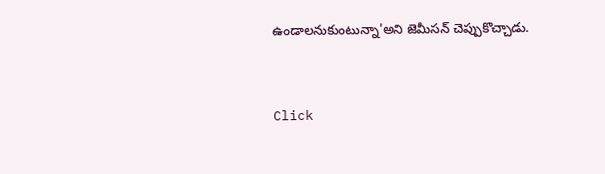ఉండాలనుకుంటున్నా'అని జెమీసన్ చెప్పుకొచ్చాడు.


Click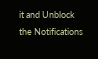it and Unblock the Notifications